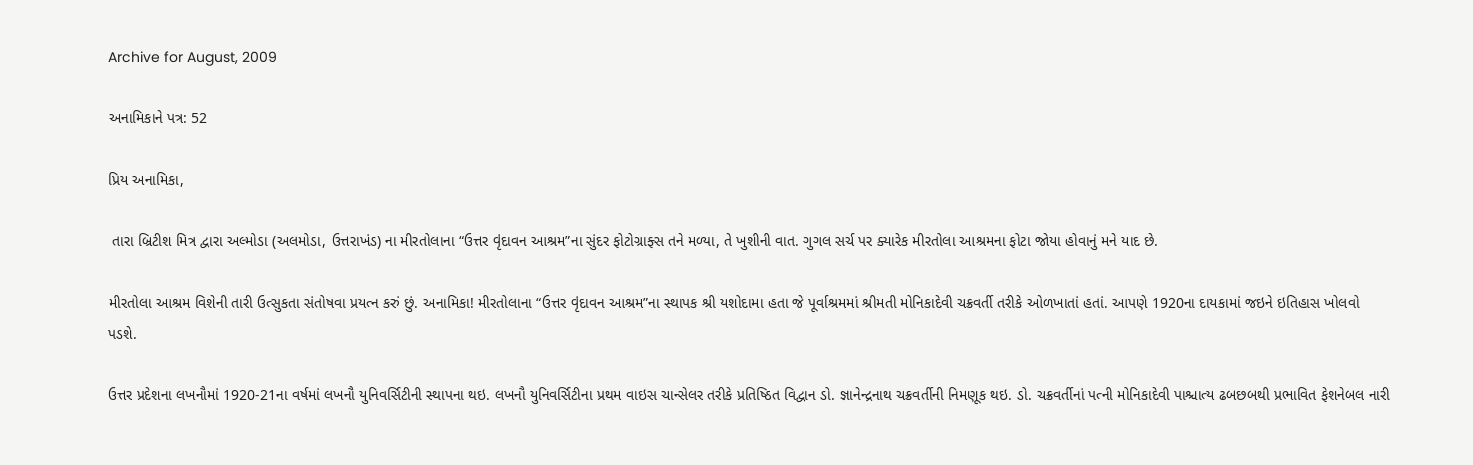Archive for August, 2009

અનામિકાને પત્ર: 52

પ્રિય અનામિકા,

 તારા બ્રિટીશ મિત્ર દ્વારા અલ્મોડા (અલમોડા, ઉત્તરાખંડ) ના મીરતોલાના “ઉત્તર વૃંદાવન આશ્રમ”ના સુંદર ફોટોગ્રાફ્સ તને મળ્યા, તે ખુશીની વાત. ગુગલ સર્ચ પર ક્યારેક મીરતોલા આશ્રમના ફોટા જોયા હોવાનું મને યાદ છે.

મીરતોલા આશ્રમ વિશેની તારી ઉત્સુકતા સંતોષવા પ્રયત્ન કરું છું. અનામિકા! મીરતોલાના “ઉત્તર વૃંદાવન આશ્રમ”ના સ્થાપક શ્રી યશોદામા હતા જે પૂર્વાશ્રમમાં શ્રીમતી મોનિકાદેવી ચક્રવર્તી તરીકે ઓળખાતાં હતાં. આપણે 1920ના દાયકામાં જઇને ઇતિહાસ ખોલવો પડશે.

ઉત્તર પ્રદેશના લખનૌમાં 1920-21ના વર્ષમાં લખનૌ યુનિવર્સિટીની સ્થાપના થઇ. લખનૌ યુનિવર્સિટીના પ્રથમ વાઇસ ચાન્સેલર તરીકે પ્રતિષ્ઠિત વિદ્વાન ડો. જ્ઞાનેન્દ્રનાથ ચક્રવર્તીની નિમણૂક થઇ. ડો. ચક્રવર્તીનાં પત્ની મોનિકાદેવી પાશ્ચાત્ય ઢબછબથી પ્રભાવિત ફેશનેબલ નારી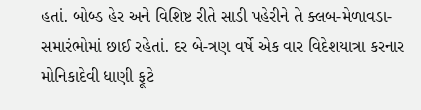હતાં. બોબ્ડ હેર અને વિશિષ્ટ રીતે સાડી પહેરીને તે ક્લબ-મેળાવડા-સમારંભોમાં છાઈ રહેતાં. દર બે-ત્રણ વર્ષે એક વાર વિદેશયાત્રા કરનાર મોનિકાદેવી ધાણી ફૂટે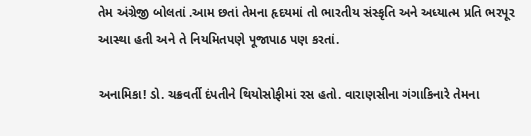તેમ અંગ્રેજી બોલતાં .આમ છતાં તેમના હૃદયમાં તો ભારતીય સંસ્કૃતિ અને અધ્યાત્મ પ્રતિ ભરપૂર આસ્થા હતી અને તે નિયમિતપણે પૂજાપાઠ પણ કરતાં.

અનામિકા! ડો. ચક્રવર્તી દંપતીને થિયોસોફીમાં રસ હતો. વારાણસીના ગંગાકિનારે તેમના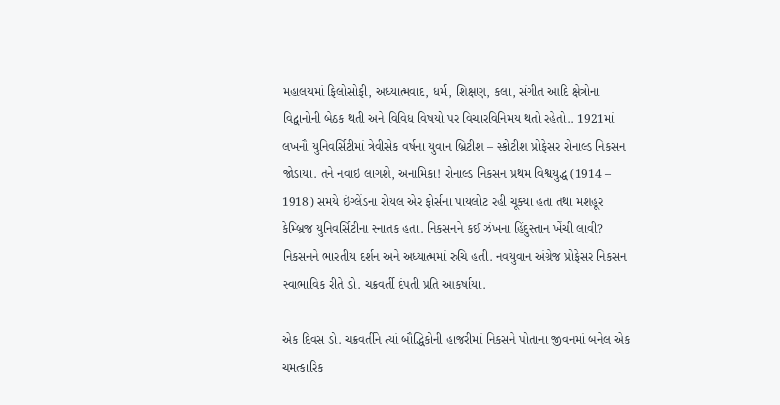મહાલયમાં ફિલોસોફી, અધ્યાત્મવાદ, ધર્મ, શિક્ષણ, કલા, સંગીત આદિ ક્ષેત્રોના વિદ્વાનોની બેઠક થતી અને વિવિધ વિષયો પર વિચારવિનિમય થતો રહેતો.. 1921માં લખનૌ યુનિવર્સિટીમાં ત્રેવીસેક વર્ષના યુવાન બ્રિટીશ – સ્કોટીશ પ્રોફેસર રોનાલ્ડ નિકસન જોડાયા. તને નવાઇ લાગશે, અનામિકા! રોનાલ્ડ નિકસન પ્રથમ વિશ્વયુદ્ધ (1914 – 1918) સમયે ઇંગ્લેંડના રોયલ એર ફોર્સના પાયલોટ રહી ચૂક્યા હતા તથા મશહૂર કેમ્બ્રિજ યુનિવર્સિટીના સ્નાતક હતા. નિકસનને કઈ ઝંખના હિંદુસ્તાન ખેંચી લાવી?  નિકસનને ભારતીય દર્શન અને અધ્યાત્મમાં રુચિ હતી. નવયુવાન અંગ્રેજ પ્રોફેસર નિકસન સ્વાભાવિક રીતે ડો. ચક્રવર્તી દંપતી પ્રતિ આકર્ષાયા.

એક દિવસ ડો. ચક્રવર્તીને ત્યાં બૌદ્ધિકોની હાજરીમાં નિકસને પોતાના જીવનમાં બનેલ એક ચમત્કારિક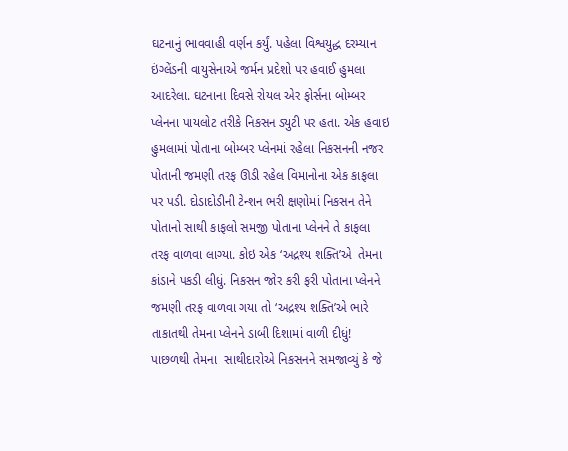ઘટનાનું ભાવવાહી વર્ણન કર્યું. પહેલા વિશ્વયુદ્ધ દરમ્યાન ઇંગ્લેંડની વાયુસેનાએ જર્મન પ્રદેશો પર હવાઈ હુમલા આદરેલા. ઘટનાના દિવસે રોયલ એર ફોર્સના બોમ્બર પ્લેનના પાયલોટ તરીકે નિકસન ડ્યુટી પર હતા. એક હવાઇ હુમલામાં પોતાના બોમ્બર પ્લેનમાં રહેલા નિકસનની નજર પોતાની જમણી તરફ ઊડી રહેલ વિમાનોના એક કાફલા પર પડી. દોડાદોડીની ટેન્શન ભરી ક્ષણોમાં નિકસન તેને પોતાનો સાથી કાફલો સમજી પોતાના પ્લેનને તે કાફલા તરફ વાળવા લાગ્યા. કોઇ એક ‘અદ્રશ્ય શક્તિ’એ  તેમના કાંડાને પકડી લીધું. નિકસન જોર કરી ફરી પોતાના પ્લેનને જમણી તરફ વાળવા ગયા તો ‘અદ્રશ્ય શક્તિ’એ ભારે તાકાતથી તેમના પ્લેનને ડાબી દિશામાં વાળી દીધું! પાછળથી તેમના  સાથીદારોએ નિકસનને સમજાવ્યું કે જે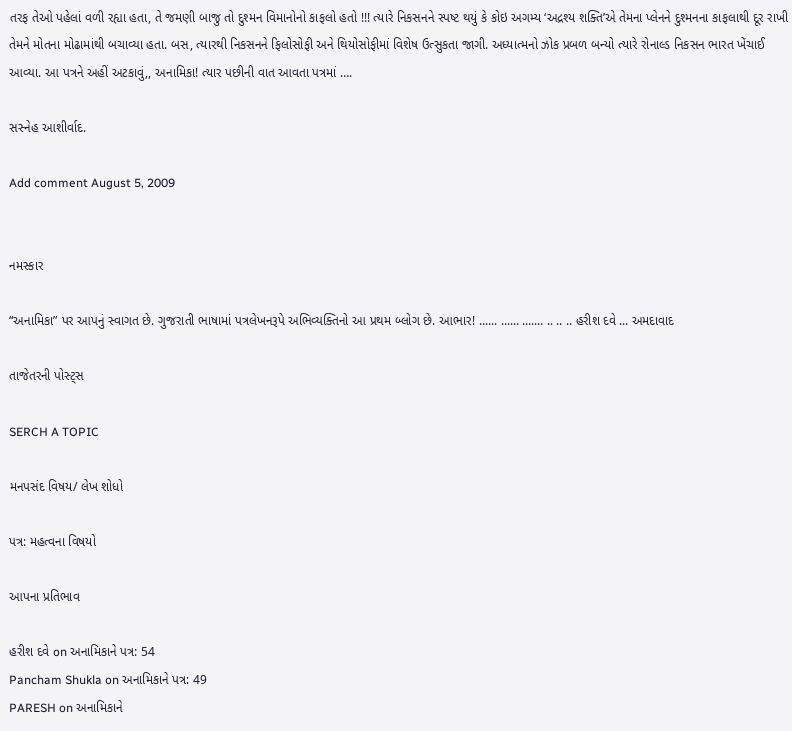તરફ તેઓ પહેલાં વળી રહ્યા હતા, તે જમણી બાજુ તો દુશ્મન વિમાનોનો કાફલો હતો !!! ત્યારે નિકસનને સ્પષ્ટ થયું કે કોઇ અગમ્ય ‘અદ્રશ્ય શક્તિ’એ તેમના પ્લેનને દુશ્મનના કાફલાથી દૂર રાખી તેમને મોતના મોઢામાંથી બચાવ્યા હતા. બસ, ત્યારથી નિકસનને ફિલોસોફી અને થિયોસોફીમાં વિશેષ ઉત્સુકતા જાગી. અધ્યાત્મનો ઝોક પ્રબળ બન્યો ત્યારે રોનાલ્ડ નિકસન ભારત ખેંચાઈ આવ્યા. આ પત્રને અહીં અટકાવું,, અનામિકા! ત્યાર પછીની વાત આવતા પત્રમાં ….

સસ્નેહ આશીર્વાદ.

Add comment August 5, 2009


નમસ્કાર

“અનામિકા” પર આપનું સ્વાગત છે. ગુજરાતી ભાષામાં પત્રલેખનરૂપે અભિવ્યક્તિનો આ પ્રથમ બ્લોગ છે. આભાર! ...... ...... ....... .. .. .. હરીશ દવે ... અમદાવાદ

તાજેતરની પોસ્ટ્સ

SERCH A TOPIC

મનપસંદ વિષય/ લેખ શોધો

પત્ર: મહત્વના વિષયો

આપના પ્રતિભાવ

હરીશ દવે on અનામિકાને પત્ર: 54
Pancham Shukla on અનામિકાને પત્ર: 49
PARESH on અનામિકાને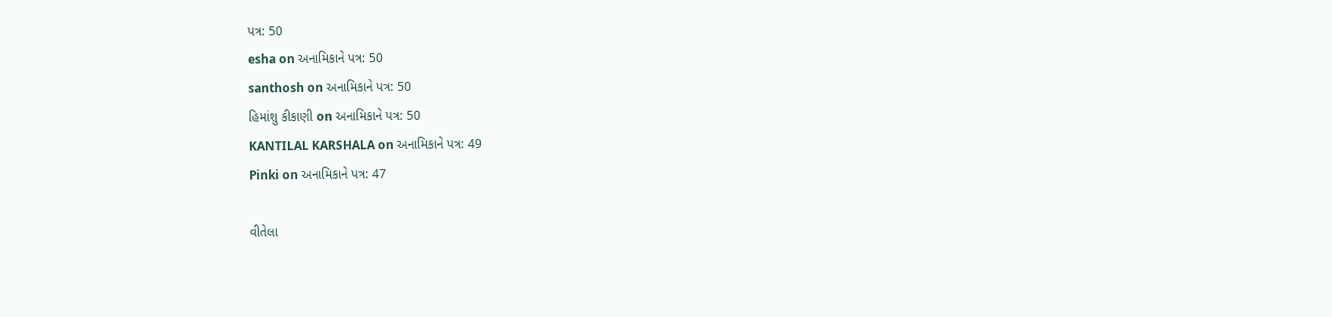પત્ર: 50
esha on અનામિકાને પત્ર: 50
santhosh on અનામિકાને પત્ર: 50
હિમાંશુ કીકાણી on અનામિકાને પત્ર: 50
KANTILAL KARSHALA on અનામિકાને પત્ર: 49
Pinki on અનામિકાને પત્ર: 47

વીતેલા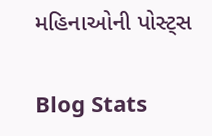મહિનાઓની પોસ્ટ્સ

Blog Stats